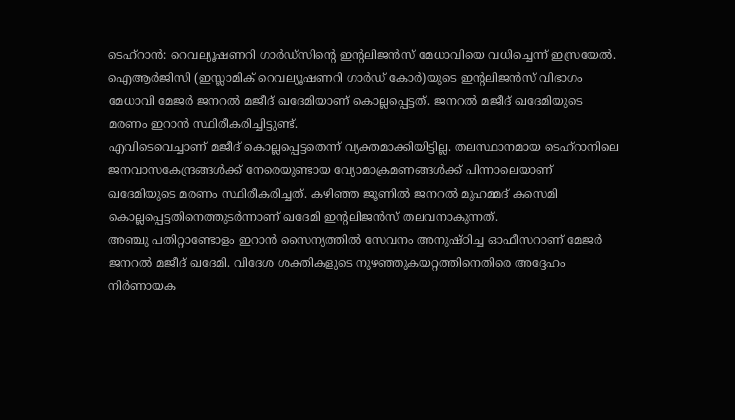ടെഹ്റാൻ: റെവല്യൂഷണറി ഗാർഡ്സിന്റെ ഇന്റലിജൻസ് മേധാവിയെ വധിച്ചെന്ന് ഇസ്രയേൽ. ഐആർജിസി (ഇസ്ലാമിക് റെവല്യൂഷണറി ഗാർഡ് കോർ)യുടെ ഇന്റലിജൻസ് വിഭാഗം മേധാവി മേജർ ജനറൽ മജീദ് ഖദേമിയാണ് കൊല്ലപ്പെട്ടത്. ജനറൽ മജീദ് ഖദേമിയുടെ മരണം ഇറാൻ സ്ഥിരീകരിച്ചിട്ടുണ്ട്.
എവിടെവെച്ചാണ് മജീദ് കൊല്ലപ്പെട്ടതെന്ന് വ്യക്തമാക്കിയിട്ടില്ല. തലസ്ഥാനമായ ടെഹ്റാനിലെ ജനവാസകേന്ദ്രങ്ങൾക്ക് നേരെയുണ്ടായ വ്യോമാക്രമണങ്ങൾക്ക് പിന്നാലെയാണ് ഖദേമിയുടെ മരണം സ്ഥിരീകരിച്ചത്. കഴിഞ്ഞ ജൂണിൽ ജനറൽ മുഹമ്മദ് കസെമി കൊല്ലപ്പെട്ടതിനെത്തുടർന്നാണ് ഖദേമി ഇന്റലിജൻസ് തലവനാകുന്നത്.
അഞ്ചു പതിറ്റാണ്ടോളം ഇറാൻ സൈന്യത്തിൽ സേവനം അനുഷ്ഠിച്ച ഓഫീസറാണ് മേജർ ജനറൽ മജീദ് ഖദേമി. വിദേശ ശക്തികളുടെ നുഴഞ്ഞുകയറ്റത്തിനെതിരെ അദ്ദേഹം നിർണായക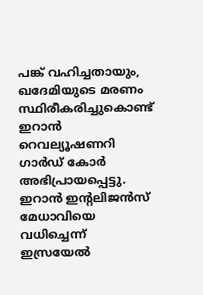പങ്ക് വഹിച്ചതായും, ഖദേമിയുടെ മരണം സ്ഥിരീകരിച്ചുകൊണ്ട് ഇറാൻ റെവല്യൂഷണറി ഗാർഡ് കോർ അഭിപ്രായപ്പെട്ടു.
ഇറാൻ ഇന്റലിജൻസ് മേധാവിയെ വധിച്ചെന്ന് ഇസ്രയേൽ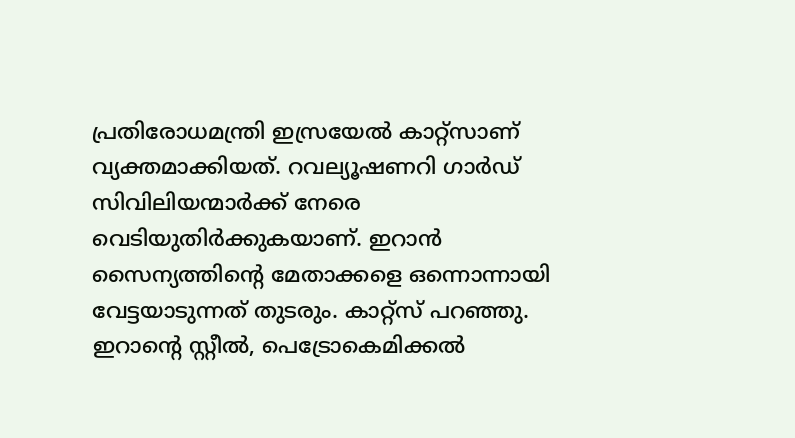പ്രതിരോധമന്ത്രി ഇസ്രയേൽ കാറ്റ്സാണ് വ്യക്തമാക്കിയത്. റവല്യൂഷണറി ഗാർഡ് സിവിലിയന്മാർക്ക് നേരെ വെടിയുതിർക്കുകയാണ്. ഇറാൻ സൈന്യത്തിന്റെ മേതാക്കളെ ഒന്നൊന്നായി വേട്ടയാടുന്നത് തുടരും. കാറ്റ്സ് പറഞ്ഞു. ഇറാന്റെ സ്റ്റീൽ, പെട്രോകെമിക്കൽ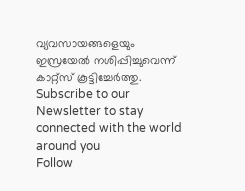വ്യവസായങ്ങളെയും ഇസ്രയേൽ നശിപ്പിച്ചുവെന്ന് കാറ്റ്സ് കൂട്ടിച്ചേർത്തു.
Subscribe to our Newsletter to stay connected with the world around you
Follow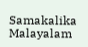Samakalika Malayalam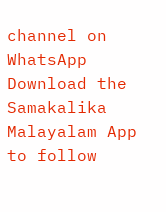channel on WhatsApp
Download the Samakalika Malayalam App to follow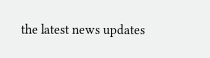the latest news updates